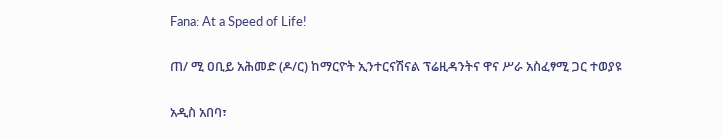Fana: At a Speed of Life!

ጠ/ ሚ ዐቢይ አሕመድ (ዶ/ር) ከማርዮት ኢንተርናሽናል ፕሬዚዳንትና ዋና ሥራ አስፈፃሚ ጋር ተወያዩ

አዲስ አበባ፣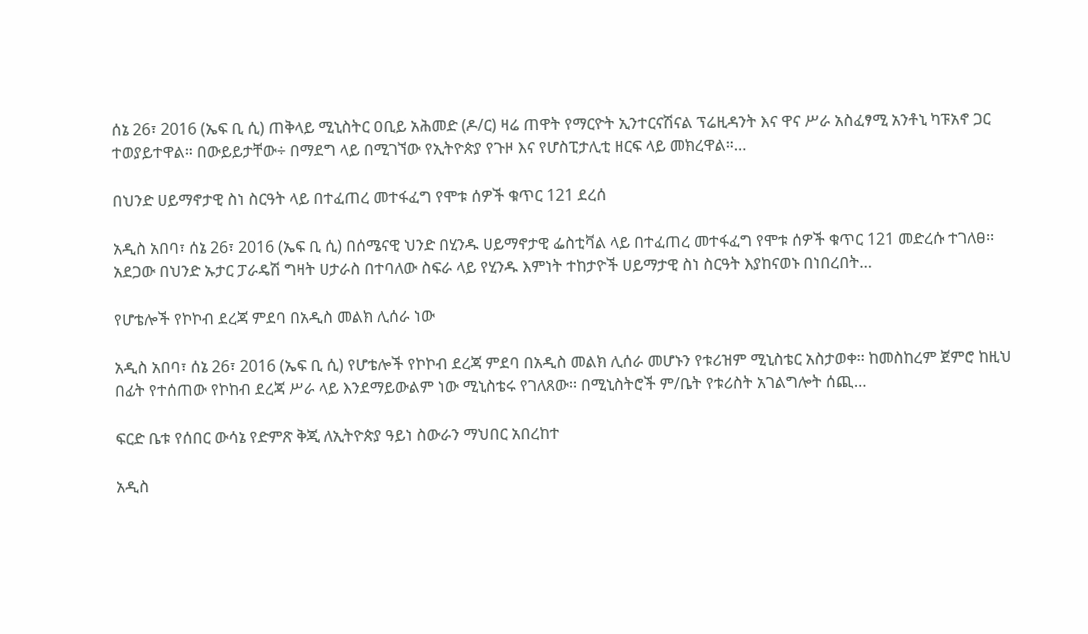ሰኔ 26፣ 2016 (ኤፍ ቢ ሲ) ጠቅላይ ሚኒስትር ዐቢይ አሕመድ (ዶ/ር) ዛሬ ጠዋት የማርዮት ኢንተርናሽናል ፕሬዚዳንት እና ዋና ሥራ አስፈፃሚ አንቶኒ ካፑአኖ ጋር ተወያይተዋል። በውይይታቸው÷ በማደግ ላይ በሚገኘው የኢትዮጵያ የጉዞ እና የሆስፒታሊቲ ዘርፍ ላይ መክረዋል።…

በህንድ ሀይማኖታዊ ስነ ስርዓት ላይ በተፈጠረ መተፋፈግ የሞቱ ሰዎች ቁጥር 121 ደረሰ

አዲስ አበባ፣ ሰኔ 26፣ 2016 (ኤፍ ቢ ሲ) በሰሜናዊ ህንድ በሂንዱ ሀይማኖታዊ ፌስቲቫል ላይ በተፈጠረ መተፋፈግ የሞቱ ሰዎች ቁጥር 121 መድረሱ ተገለፀ፡፡ አደጋው በህንድ ኡታር ፓራዴሽ ግዛት ሀታራስ በተባለው ስፍራ ላይ የሂንዱ እምነት ተከታዮች ሀይማታዊ ስነ ስርዓት እያከናወኑ በነበረበት…

የሆቴሎች የኮኮብ ደረጃ ምደባ በአዲስ መልክ ሊሰራ ነው

አዲስ አበባ፣ ሰኔ 26፣ 2016 (ኤፍ ቢ ሲ) የሆቴሎች የኮኮብ ደረጃ ምደባ በአዲስ መልክ ሊሰራ መሆኑን የቱሪዝም ሚኒስቴር አስታወቀ፡፡ ከመስከረም ጀምሮ ከዚህ በፊት የተሰጠው የኮከብ ደረጃ ሥራ ላይ እንደማይውልም ነው ሚኒስቴሩ የገለጸው፡፡ በሚኒስትሮች ም/ቤት የቱሪስት አገልግሎት ሰጪ…

ፍርድ ቤቱ የሰበር ውሳኔ የድምጽ ቅጂ ለኢትዮጵያ ዓይነ ስውራን ማህበር አበረከተ

አዲስ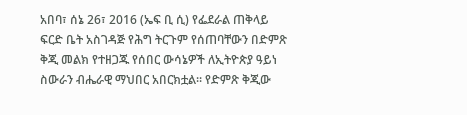አበባ፣ ሰኔ 26፣ 2016 (ኤፍ ቢ ሲ) የፌደራል ጠቅላይ ፍርድ ቤት አስገዳጅ የሕግ ትርጉም የሰጠባቸውን በድምጽ ቅጂ መልክ የተዘጋጁ የሰበር ውሳኔዎች ለኢትዮጵያ ዓይነ ስውራን ብሔራዊ ማህበር አበርክቷል፡፡ የድምጽ ቅጂው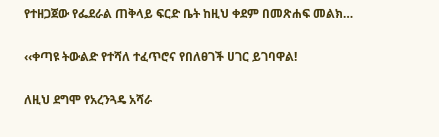የተዘጋጀው የፌደራል ጠቅላይ ፍርድ ቤት ከዚህ ቀደም በመጽሐፍ መልክ…

‹‹ቀጣዩ ትውልድ የተሻለ ተፈጥሮና የበለፀገች ሀገር ይገባዋል!

ለዚህ ደግሞ የአረንጓዴ አሻራ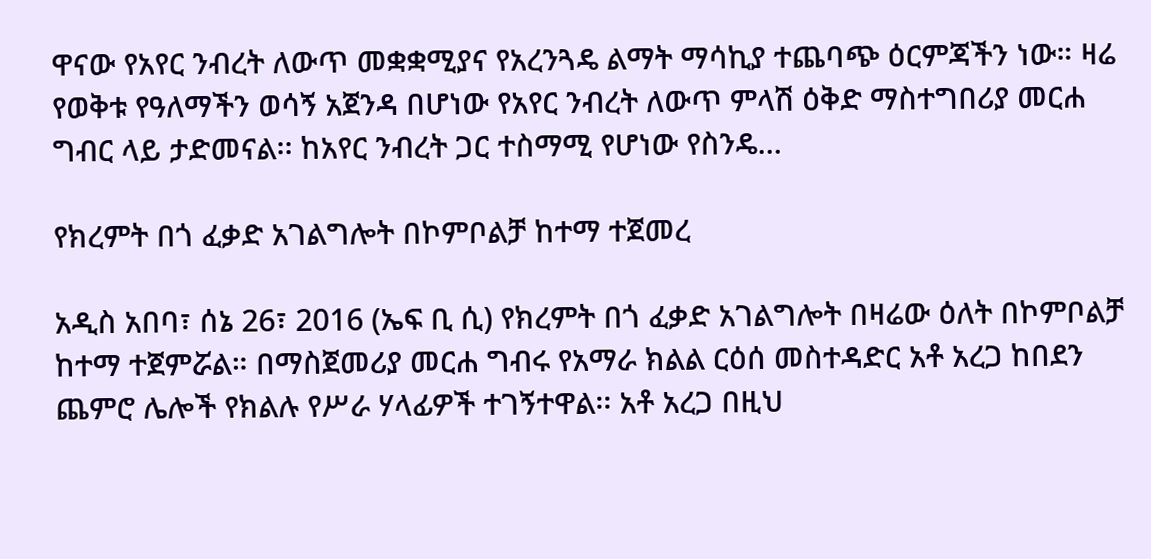ዋናው የአየር ንብረት ለውጥ መቋቋሚያና የአረንጓዴ ልማት ማሳኪያ ተጨባጭ ዕርምጃችን ነው። ዛሬ የወቅቱ የዓለማችን ወሳኝ አጀንዳ በሆነው የአየር ንብረት ለውጥ ምላሽ ዕቅድ ማስተግበሪያ መርሐ ግብር ላይ ታድመናል፡፡ ከአየር ንብረት ጋር ተስማሚ የሆነው የስንዴ…

የክረምት በጎ ፈቃድ አገልግሎት በኮምቦልቻ ከተማ ተጀመረ

አዲስ አበባ፣ ሰኔ 26፣ 2016 (ኤፍ ቢ ሲ) የክረምት በጎ ፈቃድ አገልግሎት በዛሬው ዕለት በኮምቦልቻ ከተማ ተጀምሯል። በማስጀመሪያ መርሐ ግብሩ የአማራ ክልል ርዕሰ መስተዳድር አቶ አረጋ ከበደን ጨምሮ ሌሎች የክልሉ የሥራ ሃላፊዎች ተገኝተዋል፡፡ አቶ አረጋ በዚህ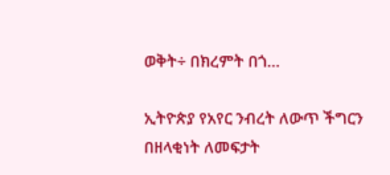ወቅት÷ በክረምት በጎ…

ኢትዮጵያ የአየር ንብረት ለውጥ ችግርን በዘላቂነት ለመፍታት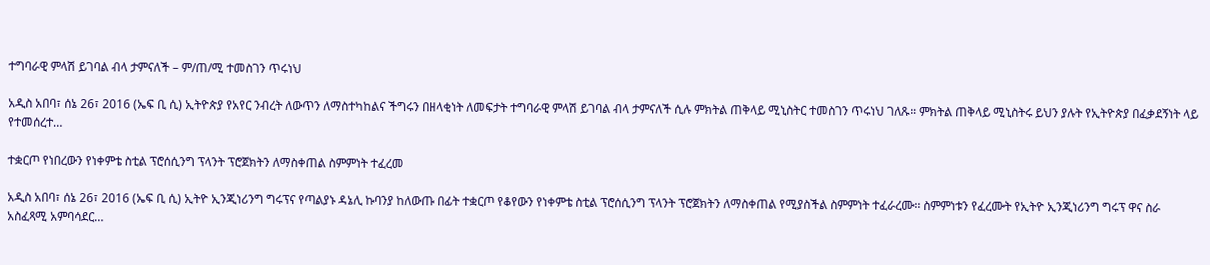ተግባራዊ ምላሽ ይገባል ብላ ታምናለች – ም/ጠ/ሚ ተመስገን ጥሩነህ

አዲስ አበባ፣ ሰኔ 26፣ 2016 (ኤፍ ቢ ሲ) ኢትዮጵያ የአየር ንብረት ለውጥን ለማስተካከልና ችግሩን በዘላቂነት ለመፍታት ተግባራዊ ምላሽ ይገባል ብላ ታምናለች ሲሉ ምክትል ጠቅላይ ሚኒስትር ተመስገን ጥሩነህ ገለጹ። ምክትል ጠቅላይ ሚኒስትሩ ይህን ያሉት የኢትዮጵያ በፈቃደኝነት ላይ የተመሰረተ…

ተቋርጦ የነበረውን የነቀምቴ ስቲል ፕሮሰሲንግ ፕላንት ፕሮጀክትን ለማስቀጠል ስምምነት ተፈረመ

አዲስ አበባ፣ ሰኔ 26፣ 2016 (ኤፍ ቢ ሲ) ኢትዮ ኢንጂነሪንግ ግሩፕና የጣልያኑ ዳኔሊ ኩባንያ ከለውጡ በፊት ተቋርጦ የቆየውን የነቀምቴ ስቲል ፕሮሰሲንግ ፕላንት ፕሮጀክትን ለማስቀጠል የሚያስችል ስምምነት ተፈራረሙ፡፡ ስምምነቱን የፈረሙት የኢትዮ ኢንጂነሪንግ ግሩፕ ዋና ስራ አስፈጻሚ አምባሳደር…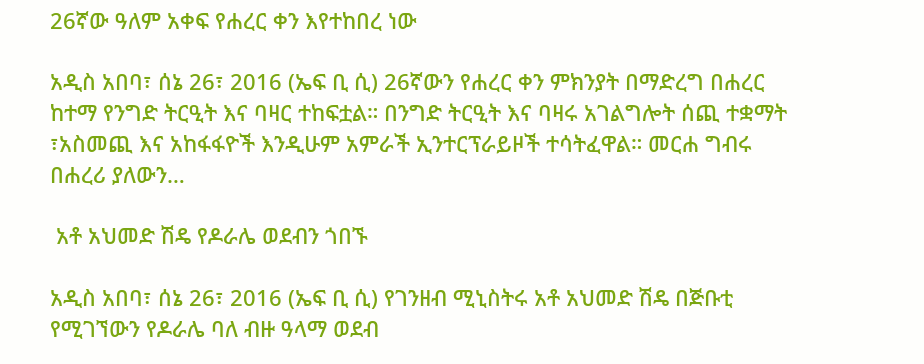26ኛው ዓለም አቀፍ የሐረር ቀን እየተከበረ ነው

አዲስ አበባ፣ ሰኔ 26፣ 2016 (ኤፍ ቢ ሲ) 26ኛውን የሐረር ቀን ምክንያት በማድረግ በሐረር ከተማ የንግድ ትርዒት እና ባዛር ተከፍቷል። በንግድ ትርዒት እና ባዛሩ አገልግሎት ሰጪ ተቋማት ፣አስመጪ እና አከፋፋዮች እንዲሁም አምራች ኢንተርፕራይዞች ተሳትፈዋል። መርሐ ግብሩ በሐረሪ ያለውን…

 አቶ አህመድ ሽዴ የዶራሌ ወደብን ጎበኙ

አዲስ አበባ፣ ሰኔ 26፣ 2016 (ኤፍ ቢ ሲ) የገንዘብ ሚኒስትሩ አቶ አህመድ ሽዴ በጅቡቲ የሚገኘውን የዶራሌ ባለ ብዙ ዓላማ ወደብ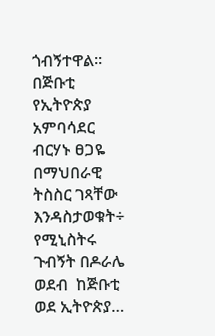ጎብኝተዋል፡፡ በጅቡቲ የኢትዮጵያ አምባሳደር ብርሃኑ ፀጋዬ በማህበራዊ ትስስር ገጻቸው እንዳስታወቁት÷ የሚኒስትሩ ጉብኝት በዶራሌ ወደብ  ከጅቡቲ ወደ ኢትዮጵያ…